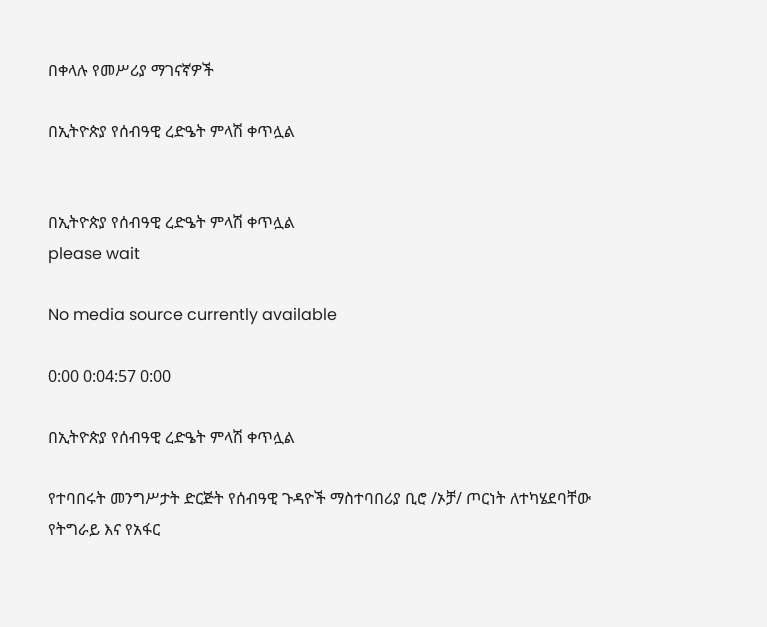በቀላሉ የመሥሪያ ማገናኛዎች

በኢትዮጵያ የሰብዓዊ ረድዔት ምላሽ ቀጥሏል


በኢትዮጵያ የሰብዓዊ ረድዔት ምላሽ ቀጥሏል
please wait

No media source currently available

0:00 0:04:57 0:00

በኢትዮጵያ የሰብዓዊ ረድዔት ምላሽ ቀጥሏል

የተባበሩት መንግሥታት ድርጅት የሰብዓዊ ጉዳዮች ማስተባበሪያ ቢሮ /ኦቻ/ ጦርነት ለተካሄደባቸው የትግራይ እና የአፋር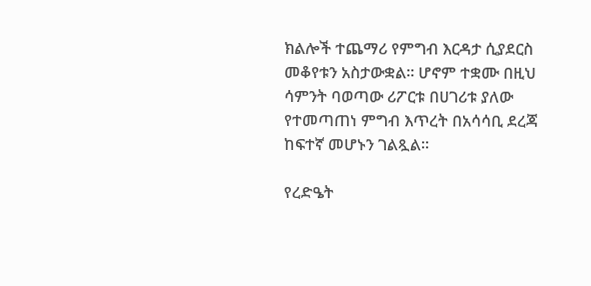ክልሎች ተጨማሪ የምግብ እርዳታ ሲያደርስ መቆየቱን አስታውቋል፡፡ ሆኖም ተቋሙ በዚህ ሳምንት ባወጣው ሪፖርቱ በሀገሪቱ ያለው የተመጣጠነ ምግብ እጥረት በአሳሳቢ ደረጃ ከፍተኛ መሆኑን ገልጿል፡፡

የረድዔት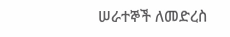ሠራተኞች ለመድረስ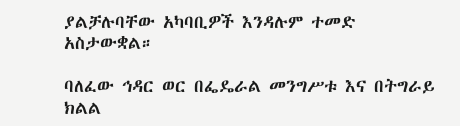ያልቻሉባቸው አካባቢዎች እንዳሉም ተመድ አስታውቋል።

ባለፈው ኅዳር ወር በፌዴራል መንግሥቱ እና በትግራይ ክልል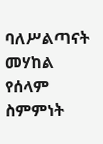ባለሥልጣናት መሃከል የሰላም ስምምነት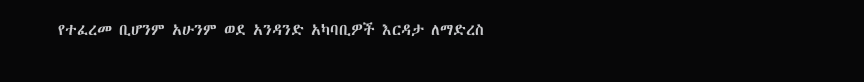የተፈረመ ቢሆንም አሁንም ወደ አንዳንድ አካባቢዎች እርዳታ ለማድረስ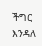ችግር እንዳለ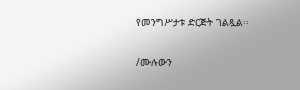የመንግሥታቱ ድርጅት ገልጿል፡፡

/ሙሉውን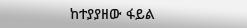ከተያያዘው ፋይል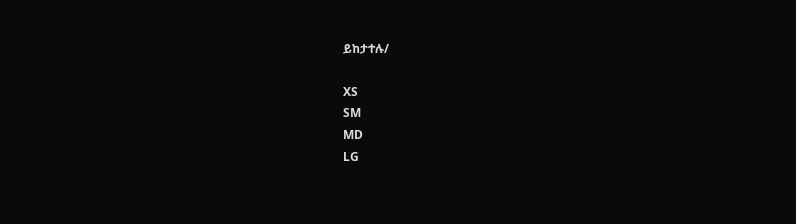ይከታተሉ/

XS
SM
MD
LG